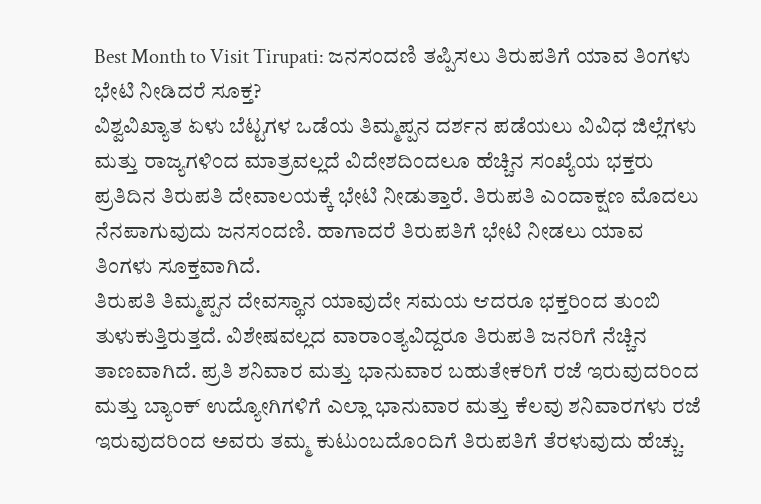Best Month to Visit Tirupati: ಜನಸಂದಣಿ ತಪ್ಪಿಸಲು ತಿರುಪತಿಗೆ ಯಾವ ತಿಂಗಳು ಭೇಟಿ ನೀಡಿದರೆ ಸೂಕ್ತ?
ವಿಶ್ವವಿಖ್ಯಾತ ಏಳು ಬೆಟ್ಟಗಳ ಒಡೆಯ ತಿಮ್ಮಪ್ಪನ ದರ್ಶನ ಪಡೆಯಲು ವಿವಿಧ ಜಿಲ್ಲೆಗಳು ಮತ್ತು ರಾಜ್ಯಗಳಿಂದ ಮಾತ್ರವಲ್ಲದೆ ವಿದೇಶದಿಂದಲೂ ಹೆಚ್ಚಿನ ಸಂಖ್ಯೆಯ ಭಕ್ತರು ಪ್ರತಿದಿನ ತಿರುಪತಿ ದೇವಾಲಯಕ್ಕೆ ಭೇಟಿ ನೀಡುತ್ತಾರೆ. ತಿರುಪತಿ ಎಂದಾಕ್ಷಣ ಮೊದಲು ನೆನಪಾಗುವುದು ಜನಸಂದಣಿ. ಹಾಗಾದರೆ ತಿರುಪತಿಗೆ ಭೇಟಿ ನೀಡಲು ಯಾವ ತಿಂಗಳು ಸೂಕ್ತವಾಗಿದೆ.
ತಿರುಪತಿ ತಿಮ್ಮಪ್ಪನ ದೇವಸ್ಥಾನ ಯಾವುದೇ ಸಮಯ ಆದರೂ ಭಕ್ತರಿಂದ ತುಂಬಿ ತುಳುಕುತ್ತಿರುತ್ತದೆ. ವಿಶೇಷವಲ್ಲದ ವಾರಾಂತ್ಯವಿದ್ದರೂ ತಿರುಪತಿ ಜನರಿಗೆ ನೆಚ್ಚಿನ ತಾಣವಾಗಿದೆ. ಪ್ರತಿ ಶನಿವಾರ ಮತ್ತು ಭಾನುವಾರ ಬಹುತೇಕರಿಗೆ ರಜೆ ಇರುವುದರಿಂದ ಮತ್ತು ಬ್ಯಾಂಕ್ ಉದ್ಯೋಗಿಗಳಿಗೆ ಎಲ್ಲಾ ಭಾನುವಾರ ಮತ್ತು ಕೆಲವು ಶನಿವಾರಗಳು ರಜೆ ಇರುವುದರಿಂದ ಅವರು ತಮ್ಮ ಕುಟುಂಬದೊಂದಿಗೆ ತಿರುಪತಿಗೆ ತೆರಳುವುದು ಹೆಚ್ಚು.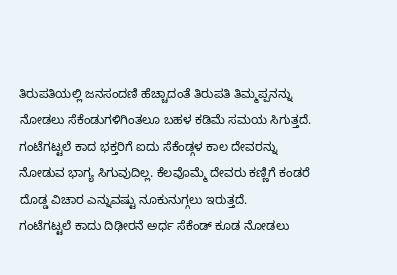ತಿರುಪತಿಯಲ್ಲಿ ಜನಸಂದಣಿ ಹೆಚ್ಚಾದಂತೆ ತಿರುಪತಿ ತಿಮ್ಮಪ್ಪನನ್ನು ನೋಡಲು ಸೆಕೆಂಡುಗಳಿಗಿಂತಲೂ ಬಹಳ ಕಡಿಮೆ ಸಮಯ ಸಿಗುತ್ತದೆ. ಗಂಟೆಗಟ್ಟಲೆ ಕಾದ ಭಕ್ತರಿಗೆ ಐದು ಸೆಕೆಂಡ್ಗಳ ಕಾಲ ದೇವರನ್ನು ನೋಡುವ ಭಾಗ್ಯ ಸಿಗುವುದಿಲ್ಲ. ಕೆಲವೊಮ್ಮೆ ದೇವರು ಕಣ್ಣಿಗೆ ಕಂಡರೆ ದೊಡ್ಡ ವಿಚಾರ ಎನ್ನುವಷ್ಟು ನೂಕುನುಗ್ಗಲು ಇರುತ್ತದೆ.
ಗಂಟೆಗಟ್ಟಲೆ ಕಾದು ದಿಢೀರನೆ ಅರ್ಧ ಸೆಕೆಂಡ್ ಕೂಡ ನೋಡಲು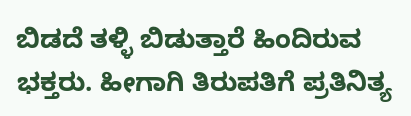ಬಿಡದೆ ತಳ್ಳಿ ಬಿಡುತ್ತಾರೆ ಹಿಂದಿರುವ ಭಕ್ತರು. ಹೀಗಾಗಿ ತಿರುಪತಿಗೆ ಪ್ರತಿನಿತ್ಯ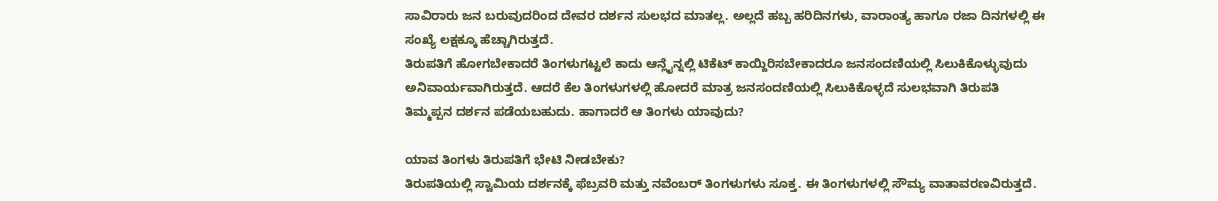ಸಾವಿರಾರು ಜನ ಬರುವುದರಿಂದ ದೇವರ ದರ್ಶನ ಸುಲಭದ ಮಾತಲ್ಲ. ಅಲ್ಲದೆ ಹಬ್ಬ ಹರಿದಿನಗಳು, ವಾರಾಂತ್ಯ ಹಾಗೂ ರಜಾ ದಿನಗಳಲ್ಲಿ ಈ ಸಂಖ್ಯೆ ಲಕ್ಷಕ್ಕೂ ಹೆಚ್ಚಾಗಿರುತ್ತದೆ.
ತಿರುಪತಿಗೆ ಹೋಗಬೇಕಾದರೆ ತಿಂಗಳುಗಟ್ಟಲೆ ಕಾದು ಆನ್ಲೈನ್ನಲ್ಲಿ ಟಿಕೆಟ್ ಕಾಯ್ದಿರಿಸಬೇಕಾದರೂ ಜನಸಂದಣಿಯಲ್ಲಿ ಸಿಲುಕಿಕೊಳ್ಳುವುದು ಅನಿವಾರ್ಯವಾಗಿರುತ್ತದೆ. ಆದರೆ ಕೆಲ ತಿಂಗಳುಗಳಲ್ಲಿ ಹೋದರೆ ಮಾತ್ರ ಜನಸಂದಣಿಯಲ್ಲಿ ಸಿಲುಕಿಕೊಳ್ಳದೆ ಸುಲಭವಾಗಿ ತಿರುಪತಿ ತಿಮ್ಮಪ್ಪನ ದರ್ಶನ ಪಡೆಯಬಹುದು. ಹಾಗಾದರೆ ಆ ತಿಂಗಳು ಯಾವುದು?

ಯಾವ ತಿಂಗಳು ತಿರುಪತಿಗೆ ಭೇಟಿ ನೀಡಬೇಕು?
ತಿರುಪತಿಯಲ್ಲಿ ಸ್ವಾಮಿಯ ದರ್ಶನಕ್ಕೆ ಫೆಬ್ರವರಿ ಮತ್ತು ನವೆಂಬರ್ ತಿಂಗಳುಗಳು ಸೂಕ್ತ. ಈ ತಿಂಗಳುಗಳಲ್ಲಿ ಸೌಮ್ಯ ವಾತಾವರಣವಿರುತ್ತದೆ.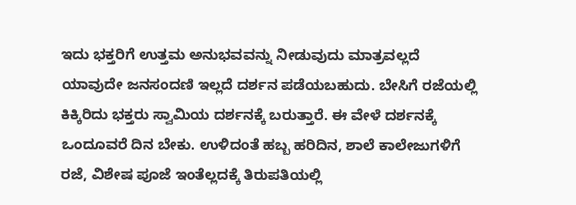ಇದು ಭಕ್ತರಿಗೆ ಉತ್ತಮ ಅನುಭವವನ್ನು ನೀಡುವುದು ಮಾತ್ರವಲ್ಲದೆ ಯಾವುದೇ ಜನಸಂದಣಿ ಇಲ್ಲದೆ ದರ್ಶನ ಪಡೆಯಬಹುದು. ಬೇಸಿಗೆ ರಜೆಯಲ್ಲಿ ಕಿಕ್ಕಿರಿದು ಭಕ್ತರು ಸ್ವಾಮಿಯ ದರ್ಶನಕ್ಕೆ ಬರುತ್ತಾರೆ. ಈ ವೇಳೆ ದರ್ಶನಕ್ಕೆ ಒಂದೂವರೆ ದಿನ ಬೇಕು. ಉಳಿದಂತೆ ಹಬ್ಬ ಹರಿದಿನ, ಶಾಲೆ ಕಾಲೇಜುಗಳಿಗೆ ರಜೆ, ವಿಶೇಷ ಪೂಜೆ ಇಂತೆಲ್ಲದಕ್ಕೆ ತಿರುಪತಿಯಲ್ಲಿ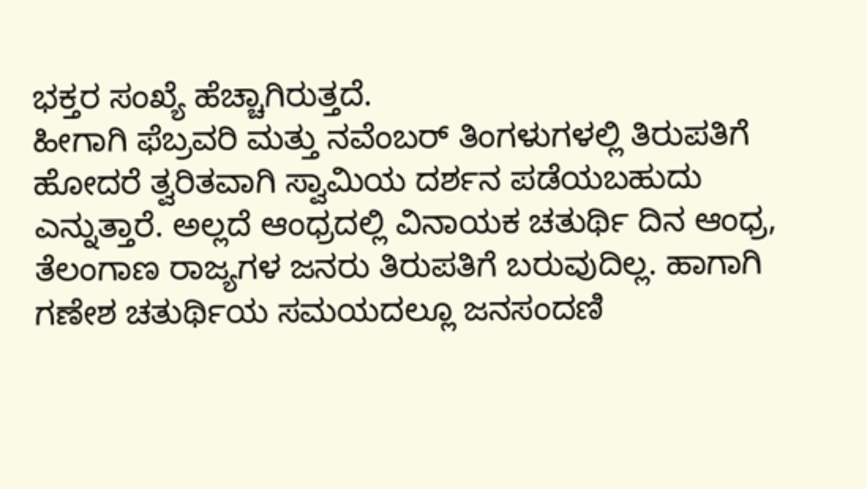ಭಕ್ತರ ಸಂಖ್ಯೆ ಹೆಚ್ಚಾಗಿರುತ್ತದೆ.
ಹೀಗಾಗಿ ಫೆಬ್ರವರಿ ಮತ್ತು ನವೆಂಬರ್ ತಿಂಗಳುಗಳಲ್ಲಿ ತಿರುಪತಿಗೆ ಹೋದರೆ ತ್ವರಿತವಾಗಿ ಸ್ವಾಮಿಯ ದರ್ಶನ ಪಡೆಯಬಹುದು ಎನ್ನುತ್ತಾರೆ. ಅಲ್ಲದೆ ಆಂಧ್ರದಲ್ಲಿ ವಿನಾಯಕ ಚತುರ್ಥಿ ದಿನ ಆಂಧ್ರ, ತೆಲಂಗಾಣ ರಾಜ್ಯಗಳ ಜನರು ತಿರುಪತಿಗೆ ಬರುವುದಿಲ್ಲ. ಹಾಗಾಗಿ ಗಣೇಶ ಚತುರ್ಥಿಯ ಸಮಯದಲ್ಲೂ ಜನಸಂದಣಿ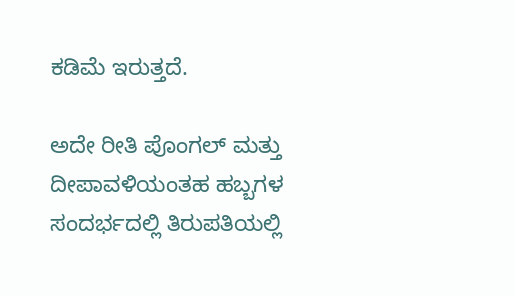ಕಡಿಮೆ ಇರುತ್ತದೆ.

ಅದೇ ರೀತಿ ಪೊಂಗಲ್ ಮತ್ತು ದೀಪಾವಳಿಯಂತಹ ಹಬ್ಬಗಳ ಸಂದರ್ಭದಲ್ಲಿ ತಿರುಪತಿಯಲ್ಲಿ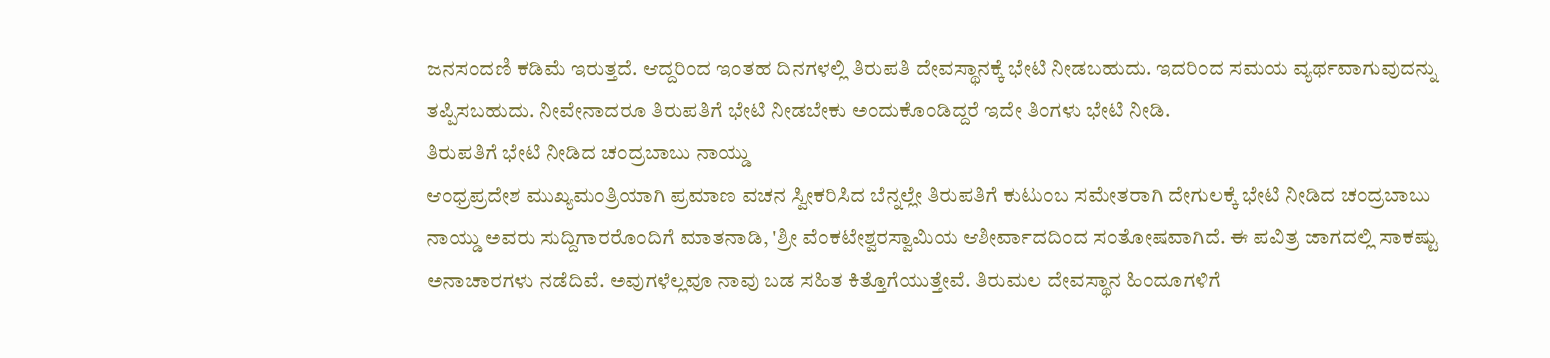ಜನಸಂದಣಿ ಕಡಿಮೆ ಇರುತ್ತದೆ. ಆದ್ದರಿಂದ ಇಂತಹ ದಿನಗಳಲ್ಲಿ ತಿರುಪತಿ ದೇವಸ್ಥಾನಕ್ಕೆ ಭೇಟಿ ನೀಡಬಹುದು. ಇದರಿಂದ ಸಮಯ ವ್ಯರ್ಥವಾಗುವುದನ್ನು ತಪ್ಪಿಸಬಹುದು. ನೀವೇನಾದರೂ ತಿರುಪತಿಗೆ ಭೇಟಿ ನೀಡಬೇಕು ಅಂದುಕೊಂಡಿದ್ದರೆ ಇದೇ ತಿಂಗಳು ಭೇಟಿ ನೀಡಿ.
ತಿರುಪತಿಗೆ ಭೇಟಿ ನೀಡಿದ ಚಂದ್ರಬಾಬು ನಾಯ್ಡು
ಆಂಧ್ರಪ್ರದೇಶ ಮುಖ್ಯಮಂತ್ರಿಯಾಗಿ ಪ್ರಮಾಣ ವಚನ ಸ್ವೀಕರಿಸಿದ ಬೆನ್ನಲ್ಲೇ ತಿರುಪತಿಗೆ ಕುಟುಂಬ ಸಮೇತರಾಗಿ ದೇಗುಲಕ್ಕೆ ಭೇಟಿ ನೀಡಿದ ಚಂದ್ರಬಾಬು ನಾಯ್ಡು ಅವರು ಸುದ್ದಿಗಾರರೊಂದಿಗೆ ಮಾತನಾಡಿ, 'ಶ್ರೀ ವೆಂಕಟೇಶ್ವರಸ್ವಾಮಿಯ ಆಶೀರ್ವಾದದಿಂದ ಸಂತೋಷವಾಗಿದೆ. ಈ ಪವಿತ್ರ ಜಾಗದಲ್ಲಿ ಸಾಕಷ್ಟು ಅನಾಚಾರಗಳು ನಡೆದಿವೆ. ಅವುಗಳೆಲ್ಲವೂ ನಾವು ಬಡ ಸಹಿತ ಕಿತ್ತೊಗೆಯುತ್ತೇವೆ. ತಿರುಮಲ ದೇವಸ್ಥಾನ ಹಿಂದೂಗಳಿಗೆ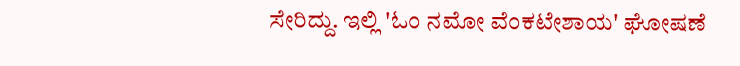ಸೇರಿದ್ದು. ಇಲ್ಲಿ 'ಓಂ ನಮೋ ವೆಂಕಟೇಶಾಯ' ಘೋಷಣೆ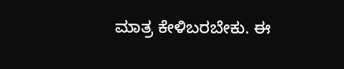ಮಾತ್ರ ಕೇಳಿಬರಬೇಕು. ಈ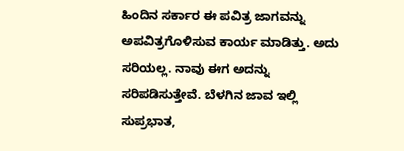ಹಿಂದಿನ ಸರ್ಕಾರ ಈ ಪವಿತ್ರ ಜಾಗವನ್ನು ಅಪವಿತ್ರಗೊಳಿಸುವ ಕಾರ್ಯ ಮಾಡಿತ್ತು. ಅದು ಸರಿಯಲ್ಲ. ನಾವು ಈಗ ಅದನ್ನು ಸರಿಪಡಿಸುತ್ತೇವೆ. ಬೆಳಗಿನ ಜಾವ ಇಲ್ಲಿ ಸುಪ್ರಭಾತ,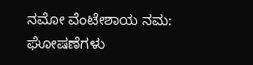ನಮೋ ವೆಂಟೇಶಾಯ ನಮ: ಘೋಷಣೆಗಳು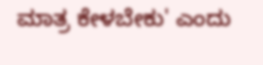ಮಾತ್ರ ಕೇಳಬೇಕು' ಎಂದು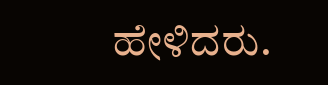ಹೇಳಿದರು.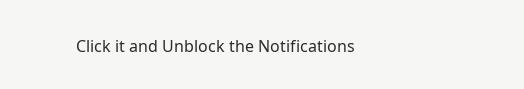Click it and Unblock the Notifications